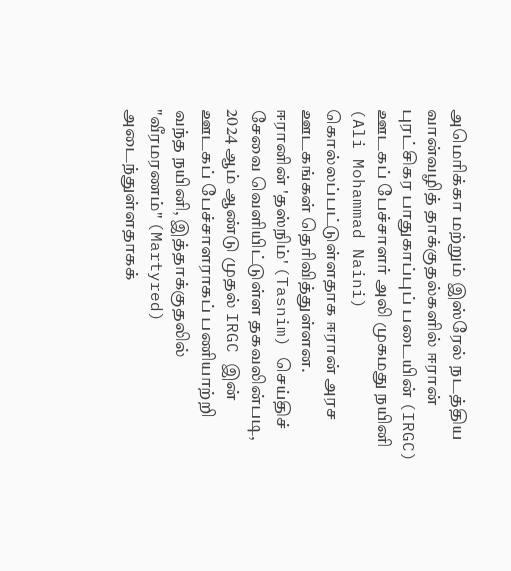அமெரிக்கா மற்றும் இஸ்ரேல் நடத்திய வான்வழித் தாக்குதல்களில் ஈரான் புரட்சிகர பாதுகாப்புப் படையின் (IRGC) ஊடகப் பேச்சாளர் அலி முகமது நயினி (Ali Mohammad Naini) கொல்லப்பட்டுள்ளதாக ஈரான் அரச ஊடகங்கள் தெரிவித்துள்ளன.
ஈரானின் 'தஸ்நிம்' (Tasnim) செய்திச் சேவை வெளியிட்டுள்ள தகவலின்படி, 2024 ஆம் ஆண்டு முதல் IRGC இன் ஊடகப் பேச்சாளராகப் பணியாற்றி வந்த நயினி, இத்தாக்குதலில் "வீரமரணம்" (Martyred) அடைந்துள்ளதாகக்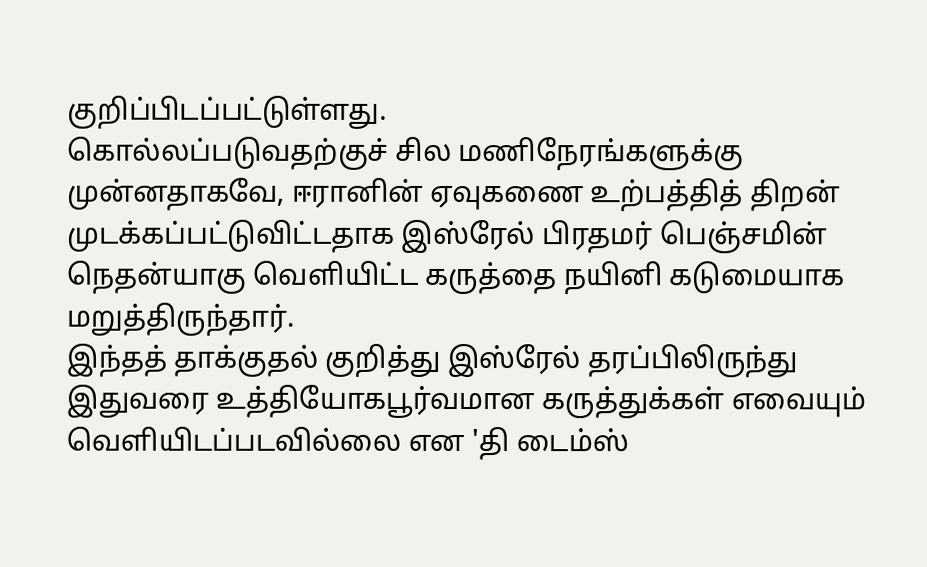குறிப்பிடப்பட்டுள்ளது.
கொல்லப்படுவதற்குச் சில மணிநேரங்களுக்கு முன்னதாகவே, ஈரானின் ஏவுகணை உற்பத்தித் திறன் முடக்கப்பட்டுவிட்டதாக இஸ்ரேல் பிரதமர் பெஞ்சமின் நெதன்யாகு வெளியிட்ட கருத்தை நயினி கடுமையாக மறுத்திருந்தார்.
இந்தத் தாக்குதல் குறித்து இஸ்ரேல் தரப்பிலிருந்து இதுவரை உத்தியோகபூர்வமான கருத்துக்கள் எவையும் வெளியிடப்படவில்லை என 'தி டைம்ஸ்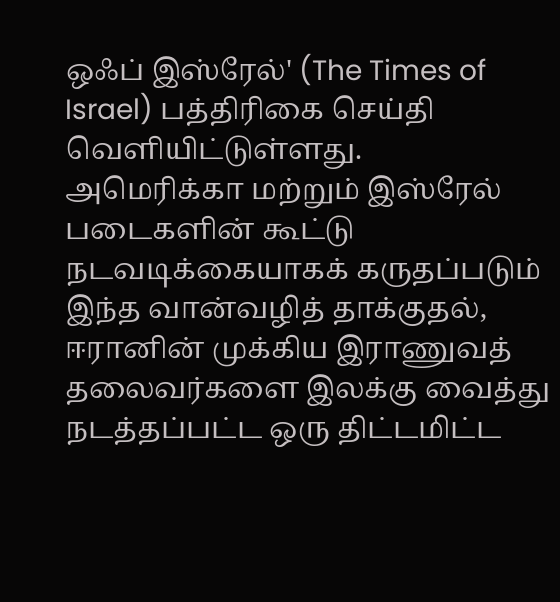ஒஃப் இஸ்ரேல்' (The Times of Israel) பத்திரிகை செய்தி வெளியிட்டுள்ளது.
அமெரிக்கா மற்றும் இஸ்ரேல் படைகளின் கூட்டு நடவடிக்கையாகக் கருதப்படும் இந்த வான்வழித் தாக்குதல், ஈரானின் முக்கிய இராணுவத் தலைவர்களை இலக்கு வைத்து நடத்தப்பட்ட ஒரு திட்டமிட்ட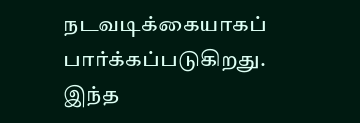நடவடிக்கையாகப் பார்க்கப்படுகிறது.
இந்த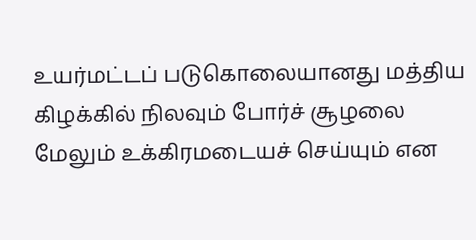உயர்மட்டப் படுகொலையானது மத்திய கிழக்கில் நிலவும் போர்ச் சூழலை மேலும் உக்கிரமடையச் செய்யும் என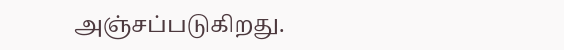அஞ்சப்படுகிறது.